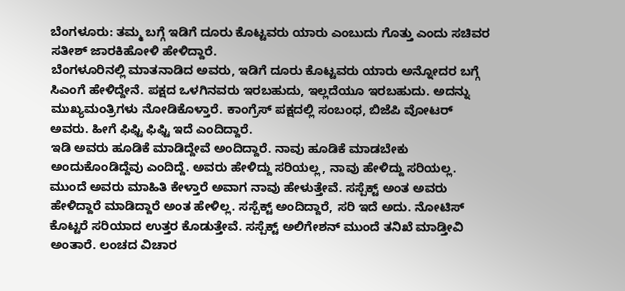ಬೆಂಗಳೂರು: ತಮ್ಮ ಬಗ್ಗೆ ಇಡಿಗೆ ದೂರು ಕೊಟ್ಟವರು ಯಾರು ಎಂಬುದು ಗೊತ್ತು ಎಂದು ಸಚಿವರ ಸತೀಶ್ ಜಾರಕಿಹೋಳಿ ಹೇಳಿದ್ದಾರೆ.
ಬೆಂಗಳೂರಿನಲ್ಲಿ ಮಾತನಾಡಿದ ಅವರು, ಇಡಿಗೆ ದೂರು ಕೊಟ್ಟವರು ಯಾರು ಅನ್ನೋದರ ಬಗ್ಗೆ ಸಿಎಂಗೆ ಹೇಳಿದ್ದೇನೆ. ಪಕ್ಷದ ಒಳಗಿನವರು ಇರಬಹುದು, ಇಲ್ಲದೆಯೂ ಇರಬಹುದು. ಅದನ್ನು ಮುಖ್ಯಮಂತ್ರಿಗಳು ನೋಡಿಕೊಳ್ತಾರೆ. ಕಾಂಗ್ರೆಸ್ ಪಕ್ಷದಲ್ಲಿ ಸಂಬಂಧ, ಬಿಜೆಪಿ ವೋಟರ್ ಅವರು. ಹೀಗೆ ಫಿಫ್ಟಿ ಫಿಫ್ಟಿ ಇದೆ ಎಂದಿದ್ದಾರೆ.
ಇಡಿ ಅವರು ಹೂಡಿಕೆ ಮಾಡಿದ್ದೇವೆ ಅಂದಿದ್ದಾರೆ. ನಾವು ಹೂಡಿಕೆ ಮಾಡಬೇಕು ಅಂದುಕೊಂಡಿದ್ದೆವು ಎಂದಿದ್ದೆ. ಅವರು ಹೇಳಿದ್ದು ಸರಿಯಲ್ಲ, ನಾವು ಹೇಳಿದ್ದು ಸರಿಯಲ್ಲ. ಮುಂದೆ ಅವರು ಮಾಹಿತಿ ಕೇಳ್ತಾರೆ ಅವಾಗ ನಾವು ಹೇಳುತ್ತೇವೆ. ಸಸ್ಪೆಕ್ಟ್ ಅಂತ ಅವರು ಹೇಳಿದ್ದಾರೆ ಮಾಡಿದ್ದಾರೆ ಅಂತ ಹೇಳಿಲ್ಲ. ಸಸ್ಪೆಕ್ಟ್ ಅಂದಿದ್ದಾರೆ, ಸರಿ ಇದೆ ಅದು. ನೋಟಿಸ್ ಕೊಟ್ಟರೆ ಸರಿಯಾದ ಉತ್ತರ ಕೊಡುತ್ತೇವೆ. ಸಸ್ಪೆಕ್ಟ್ ಅಲಿಗೇಶನ್ ಮುಂದೆ ತನಿಖೆ ಮಾಡ್ತೀವಿ ಅಂತಾರೆ. ಲಂಚದ ವಿಚಾರ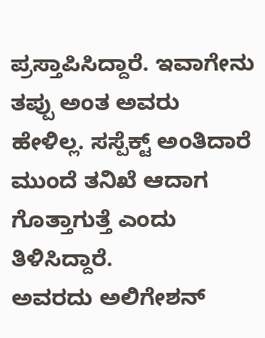ಪ್ರಸ್ತಾಪಿಸಿದ್ದಾರೆ. ಇವಾಗೇನು ತಪ್ಪು ಅಂತ ಅವರು ಹೇಳಿಲ್ಲ. ಸಸ್ಪೆಕ್ಟ್ ಅಂತಿದಾರೆ ಮುಂದೆ ತನಿಖೆ ಆದಾಗ ಗೊತ್ತಾಗುತ್ತೆ ಎಂದು ತಿಳಿಸಿದ್ದಾರೆ.
ಅವರದು ಅಲಿಗೇಶನ್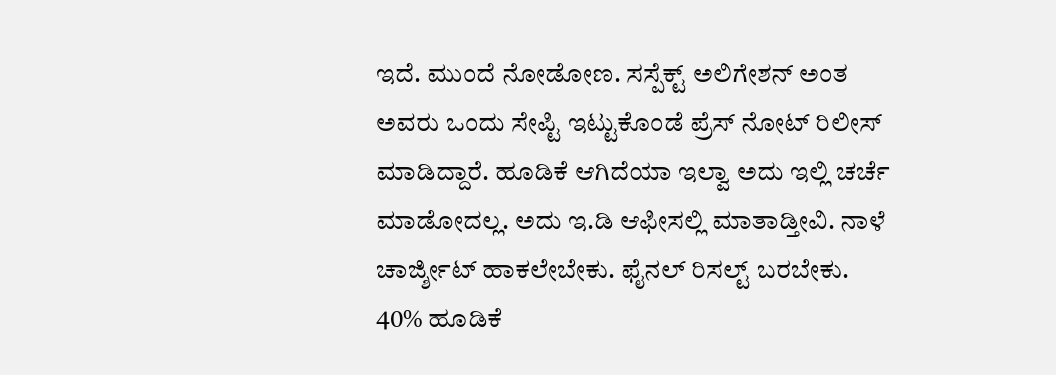ಇದೆ. ಮುಂದೆ ನೋಡೋಣ. ಸಸ್ಪೆಕ್ಟ್ ಅಲಿಗೇಶನ್ ಅಂತ ಅವರು ಒಂದು ಸೇಪ್ಟಿ ಇಟ್ಟುಕೊಂಡೆ ಪ್ರೆಸ್ ನೋಟ್ ರಿಲೀಸ್ ಮಾಡಿದ್ದಾರೆ. ಹೂಡಿಕೆ ಆಗಿದೆಯಾ ಇಲ್ವಾ ಅದು ಇಲ್ಲಿ ಚರ್ಚೆ ಮಾಡೋದಲ್ಲ. ಅದು ಇ.ಡಿ ಆಫೀಸಲ್ಲಿ ಮಾತಾಡ್ತೀವಿ. ನಾಳೆ ಚಾರ್ಜ್ಶೀಟ್ ಹಾಕಲೇಬೇಕು. ಫೈನಲ್ ರಿಸಲ್ಟ್ ಬರಬೇಕು.
40% ಹೂಡಿಕೆ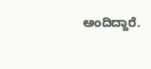ಅಂದಿದ್ದಾರೆ.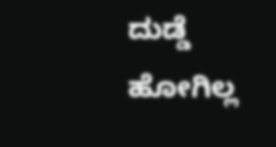ದುಡ್ಡೆ ಹೋಗಿಲ್ಲ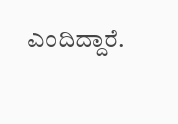ಎಂದಿದ್ದಾರೆ.